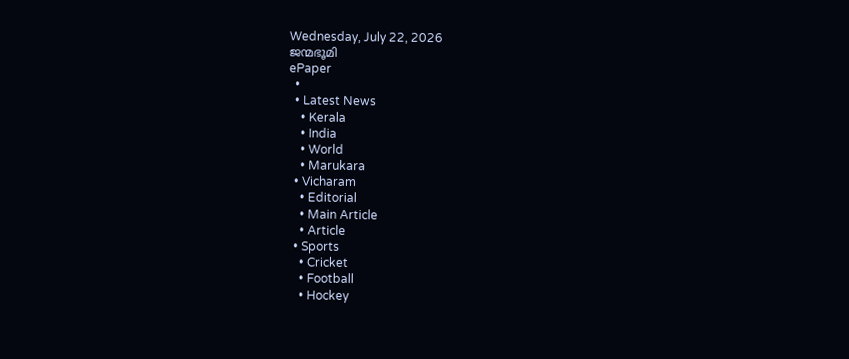Wednesday, July 22, 2026
ജന്മഭൂമി
ePaper
  •
  • Latest News
    • Kerala
    • India
    • World
    • Marukara
  • Vicharam
    • Editorial
    • Main Article
    • Article
  • Sports
    • Cricket
    • Football
    • Hockey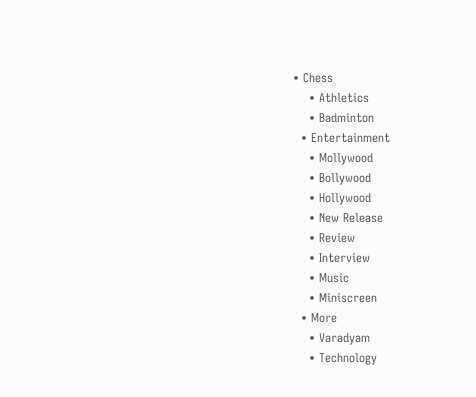• Chess
    • Athletics
    • Badminton
  • Entertainment
    • Mollywood
    • Bollywood
    • Hollywood
    • New Release
    • Review
    • Interview
    • Music
    • Miniscreen
  • More
    • Varadyam
    • Technology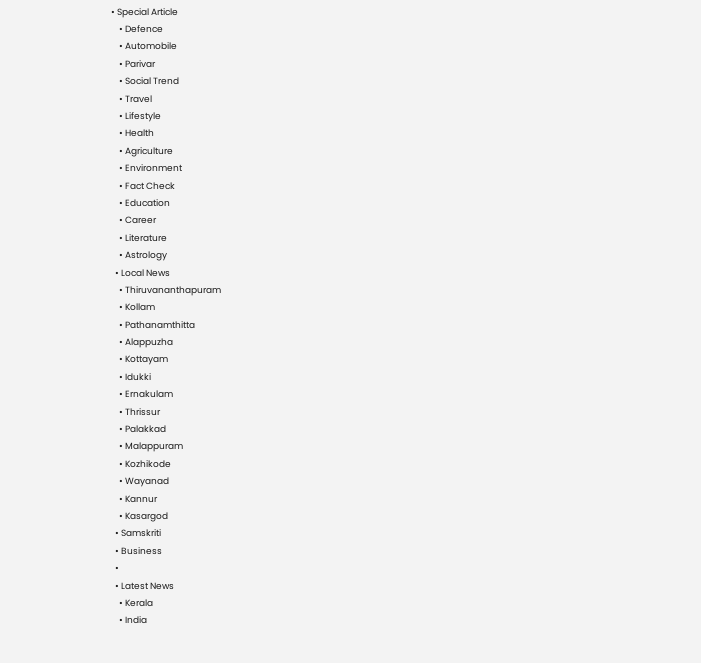• Special Article
    • Defence
    • Automobile
    • Parivar
    • Social Trend
    • Travel
    • Lifestyle
    • Health
    • Agriculture
    • Environment
    • Fact Check
    • Education
    • Career
    • Literature
    • Astrology
  • Local News
    • Thiruvananthapuram
    • Kollam
    • Pathanamthitta
    • Alappuzha
    • Kottayam
    • Idukki
    • Ernakulam
    • Thrissur
    • Palakkad
    • Malappuram
    • Kozhikode
    • Wayanad
    • Kannur
    • Kasargod
  • Samskriti
  • Business
  •
  • Latest News
    • Kerala
    • India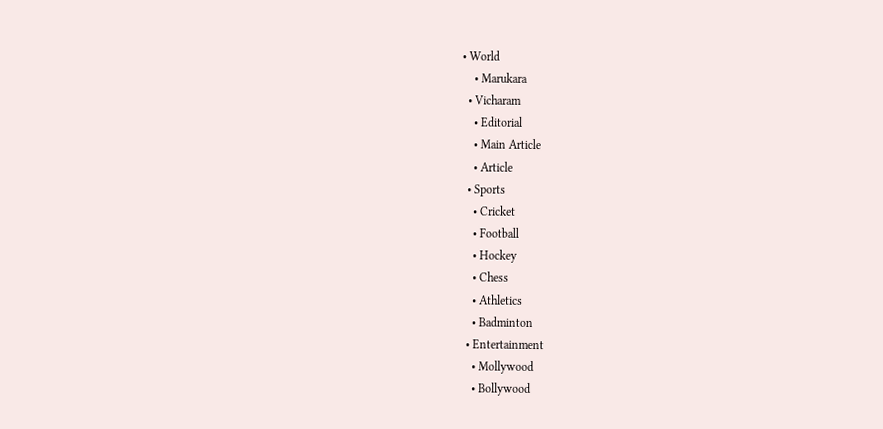• World
    • Marukara
  • Vicharam
    • Editorial
    • Main Article
    • Article
  • Sports
    • Cricket
    • Football
    • Hockey
    • Chess
    • Athletics
    • Badminton
  • Entertainment
    • Mollywood
    • Bollywood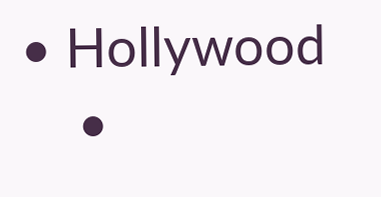• Hollywood
    •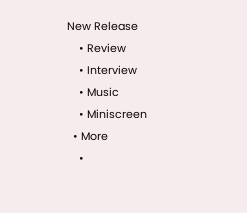New Release
    • Review
    • Interview
    • Music
    • Miniscreen
  • More
    •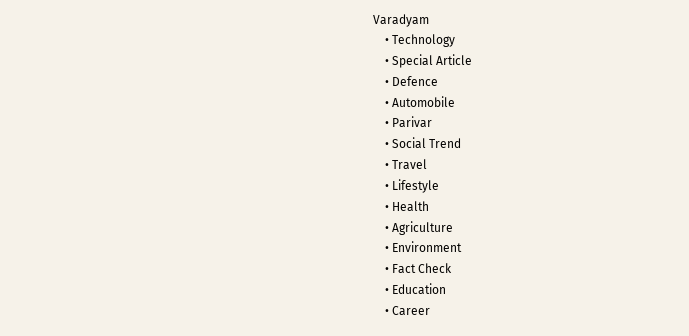Varadyam
    • Technology
    • Special Article
    • Defence
    • Automobile
    • Parivar
    • Social Trend
    • Travel
    • Lifestyle
    • Health
    • Agriculture
    • Environment
    • Fact Check
    • Education
    • Career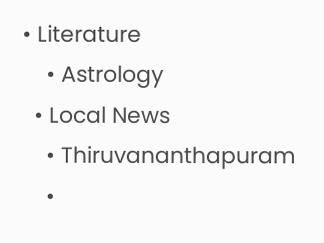• Literature
    • Astrology
  • Local News
    • Thiruvananthapuram
    •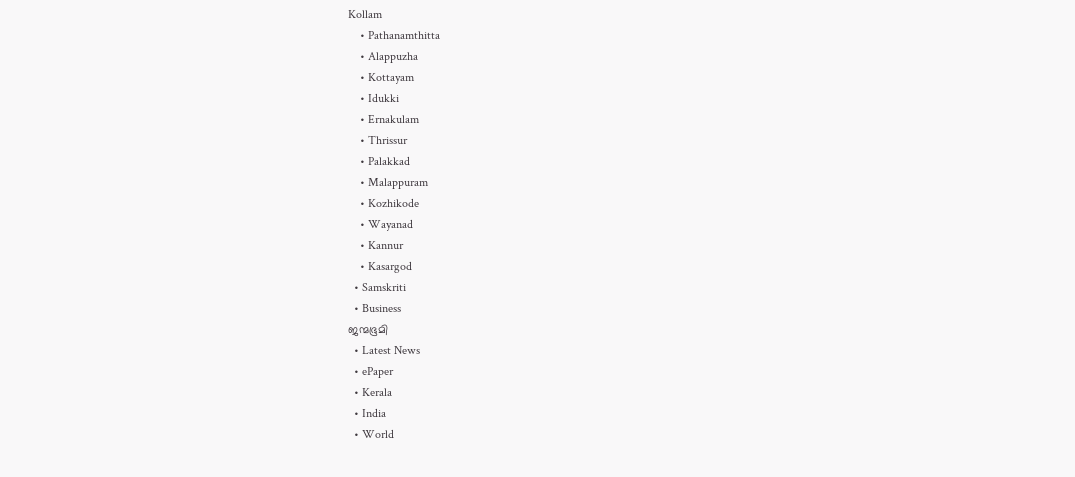Kollam
    • Pathanamthitta
    • Alappuzha
    • Kottayam
    • Idukki
    • Ernakulam
    • Thrissur
    • Palakkad
    • Malappuram
    • Kozhikode
    • Wayanad
    • Kannur
    • Kasargod
  • Samskriti
  • Business
ജന്മഭൂമി
  • Latest News
  • ePaper
  • Kerala
  • India
  • World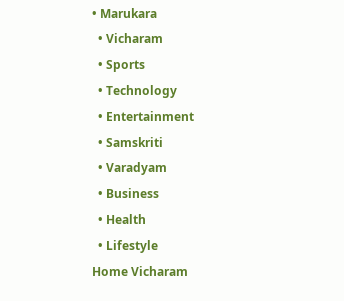• Marukara
  • Vicharam
  • Sports
  • Technology
  • Entertainment
  • Samskriti
  • Varadyam
  • Business
  • Health
  • Lifestyle
Home Vicharam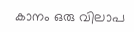കാനം ഒരു വിലാപ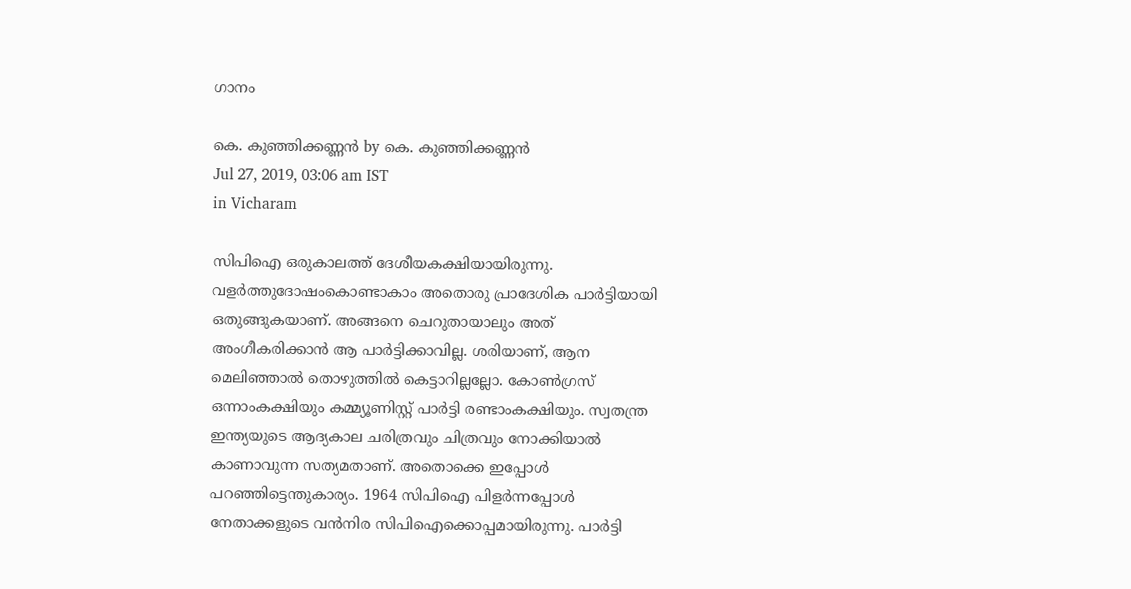ഗാനം

കെ. കുഞ്ഞിക്കണ്ണന്‍ by കെ. കുഞ്ഞിക്കണ്ണന്‍
Jul 27, 2019, 03:06 am IST
in Vicharam

സിപിഐ ഒരുകാലത്ത് ദേശീയകക്ഷിയായിരുന്നു. വളര്‍ത്തുദോഷംകൊണ്ടാകാം അതൊരു പ്രാദേശിക പാര്‍ട്ടിയായി ഒതുങ്ങുകയാണ്. അങ്ങനെ ചെറുതായാലും അത് അംഗീകരിക്കാന്‍ ആ പാര്‍ട്ടിക്കാവില്ല. ശരിയാണ്, ആന മെലിഞ്ഞാല്‍ തൊഴുത്തില്‍ കെട്ടാറില്ലല്ലോ. കോണ്‍ഗ്രസ് ഒന്നാംകക്ഷിയും കമ്മ്യൂണിസ്റ്റ് പാര്‍ട്ടി രണ്ടാംകക്ഷിയും. സ്വതന്ത്ര ഇന്ത്യയുടെ ആദ്യകാല ചരിത്രവും ചിത്രവും നോക്കിയാല്‍ കാണാവുന്ന സത്യമതാണ്. അതൊക്കെ ഇപ്പോള്‍ പറഞ്ഞിട്ടെന്തുകാര്യം. 1964 സിപിഐ പിളര്‍ന്നപ്പോള്‍ നേതാക്കളുടെ വന്‍നിര സിപിഐക്കൊപ്പമായിരുന്നു. പാര്‍ട്ടി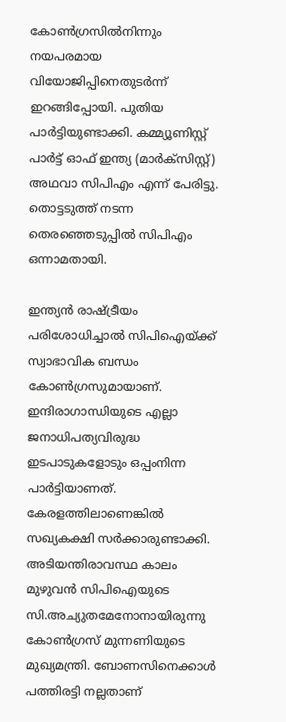കോണ്‍ഗ്രസില്‍നിന്നും നയപരമായ വിയോജിപ്പിനെതുടര്‍ന്ന് ഇറങ്ങിപ്പോയി. പുതിയ പാര്‍ട്ടിയുണ്ടാക്കി. കമ്മ്യൂണിസ്റ്റ് പാര്‍ട്ട് ഓഫ് ഇന്ത്യ (മാര്‍ക്‌സിസ്റ്റ്) അഥവാ സിപിഎം എന്ന് പേരിട്ടു. തൊട്ടടുത്ത് നടന്ന തെരഞ്ഞെടുപ്പില്‍ സിപിഎം ഒന്നാമതായി.

ഇന്ത്യന്‍ രാഷ്‌ട്രീയം പരിശോധിച്ചാല്‍ സിപിഐയ്‌ക്ക് സ്വാഭാവിക ബന്ധം കോണ്‍ഗ്രസുമായാണ്. ഇന്ദിരാഗാന്ധിയുടെ എല്ലാ ജനാധിപത്യവിരുദ്ധ ഇടപാടുകളോടും ഒപ്പംനിന്ന പാര്‍ട്ടിയാണത്. കേരളത്തിലാണെങ്കില്‍ സഖ്യകക്ഷി സര്‍ക്കാരുണ്ടാക്കി. അടിയന്തിരാവസ്ഥ കാലം മുഴുവന്‍ സിപിഐയുടെ സി.അച്യുതമേനോനായിരുന്നു കോണ്‍ഗ്രസ് മുന്നണിയുടെ മുഖ്യമന്ത്രി. ബോണസിനെക്കാള്‍ പത്തിരട്ടി നല്ലതാണ്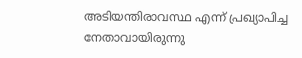അടിയന്തിരാവസ്ഥ എന്ന് പ്രഖ്യാപിച്ച നേതാവായിരുന്നു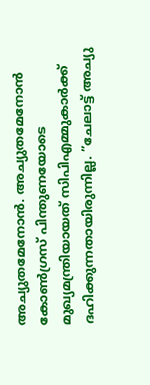അച്യുതമേനോന്‍. അച്യുതമേനോന്‍ കോണ്‍ഗ്രസ് പിന്തുണയോടെ മുഖ്യമന്ത്രിയായത് സിപിഎമ്മുകാര്‍ക്ക് ദഹിക്കുന്നതായിരുന്നില്ല. ”ചേലാട്ട് അച്യു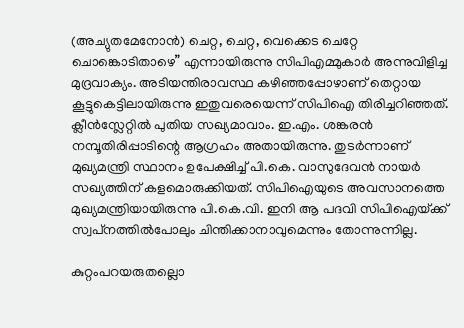(അച്യുതമേനോന്‍) ചെറ്റ, ചെറ്റ, വെക്കെട ചെറ്റേ ചൊങ്കൊടിതാഴെ” എന്നായിരുന്നു സിപിഎമ്മുകാര്‍ അന്നുവിളിച്ച മുദ്രവാക്യം. അടിയന്തിരാവസ്ഥ കഴിഞ്ഞപ്പോഴാണ് തെറ്റായ കൂട്ടുകെട്ടിലായിരുന്നു ഇതുവരെയെന്ന് സിപിഐ തിരിച്ചറിഞ്ഞത്. ക്ലീന്‍സ്ലേറ്റില്‍ പുതിയ സഖ്യമാവാം. ഇ.എം. ശങ്കരന്‍ നമ്പൂതിരിപ്പാടിന്റെ ആഗ്രഹം അതായിരുന്നു. തുടര്‍ന്നാണ് മുഖ്യമന്ത്രി സ്ഥാനം ഉപേക്ഷിച്ച് പി.കെ. വാസുദേവന്‍ നായര്‍ സഖ്യത്തിന് കളമൊരുക്കിയത്. സിപിഐയുടെ അവസാനത്തെ മുഖ്യമന്ത്രിയായിരുന്നു പി.കെ.വി. ഇനി ആ പദവി സിപിഐയ്‌ക്ക് സ്വപ്‌നത്തില്‍പോലും ചിന്തിക്കാനാവുമെന്നും തോന്നുന്നില്ല.

കുറ്റംപറയരുതല്ലൊ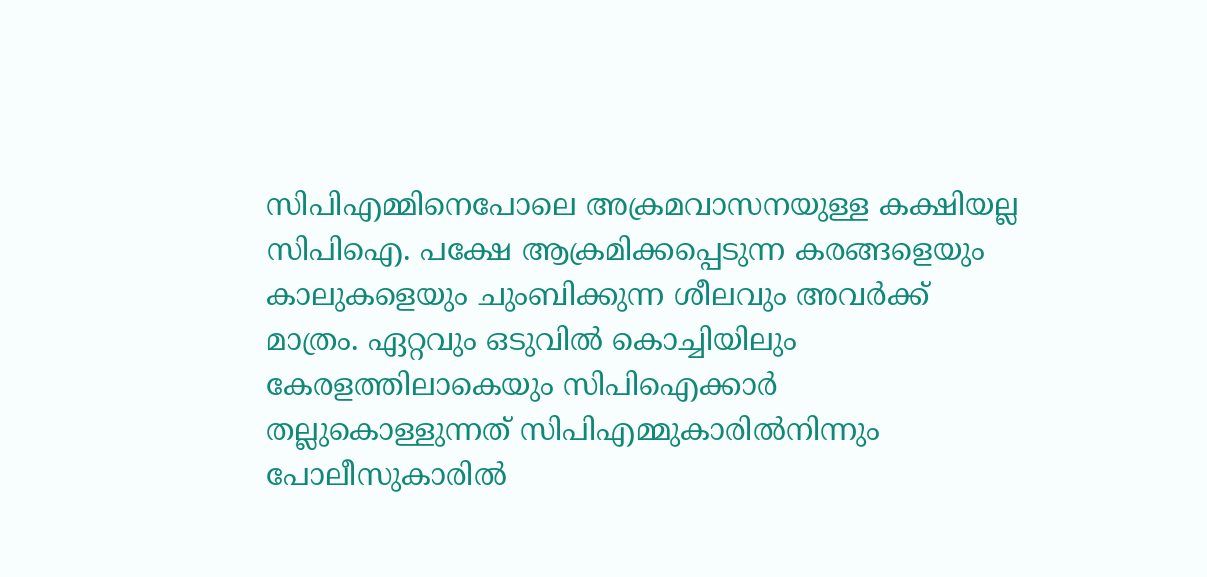സിപിഎമ്മിനെപോലെ അക്രമവാസനയുള്ള കക്ഷിയല്ല സിപിഐ. പക്ഷേ ആക്രമിക്കപ്പെടുന്ന കരങ്ങളെയും കാലുകളെയും ചുംബിക്കുന്ന ശീലവും അവര്‍ക്ക് മാത്രം. ഏറ്റവും ഒടുവില്‍ കൊച്ചിയിലും കേരളത്തിലാകെയും സിപിഐക്കാര്‍ തല്ലുകൊള്ളുന്നത് സിപിഎമ്മുകാരില്‍നിന്നും പോലീസുകാരില്‍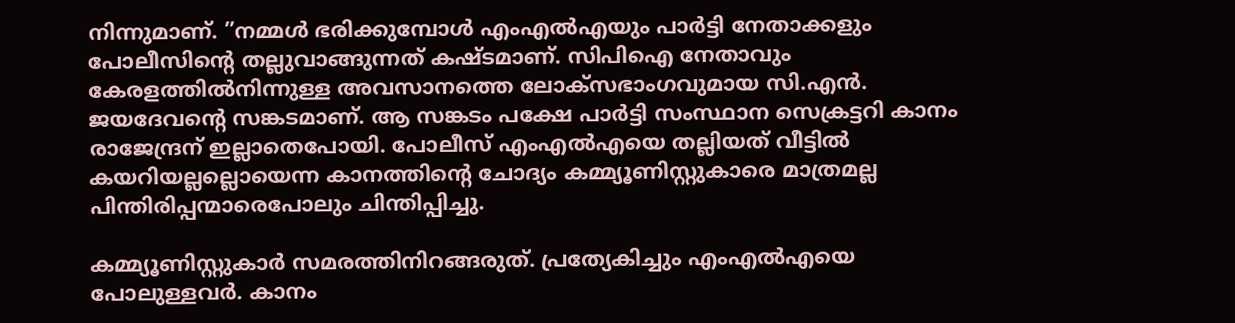നിന്നുമാണ്. ”നമ്മള്‍ ഭരിക്കുമ്പോള്‍ എംഎല്‍എയും പാര്‍ട്ടി നേതാക്കളും പോലീസിന്റെ തല്ലുവാങ്ങുന്നത് കഷ്ടമാണ്. സിപിഐ നേതാവും കേരളത്തില്‍നിന്നുള്ള അവസാനത്തെ ലോക്‌സഭാംഗവുമായ സി.എന്‍. ജയദേവന്റെ സങ്കടമാണ്. ആ സങ്കടം പക്ഷേ പാര്‍ട്ടി സംസ്ഥാന സെക്രട്ടറി കാനം രാജേന്ദ്രന് ഇല്ലാതെപോയി. പോലീസ് എംഎല്‍എയെ തല്ലിയത് വീട്ടില്‍ കയറിയല്ലല്ലൊയെന്ന കാനത്തിന്റെ ചോദ്യം കമ്മ്യൂണിസ്റ്റുകാരെ മാത്രമല്ല പിന്തിരിപ്പന്മാരെപോലും ചിന്തിപ്പിച്ചു.

കമ്മ്യൂണിസ്റ്റുകാര്‍ സമരത്തിനിറങ്ങരുത്. പ്രത്യേകിച്ചും എംഎല്‍എയെ പോലുള്ളവര്‍. കാനം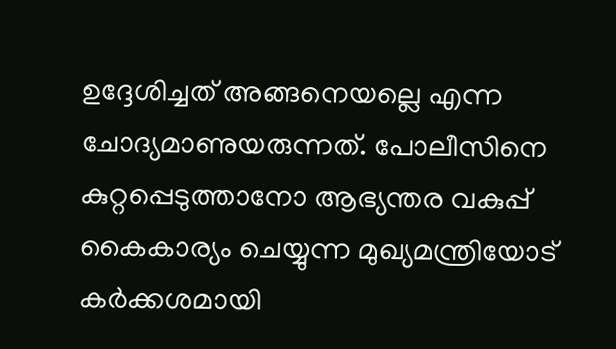ഉദ്ദേശിച്ചത് അങ്ങനെയല്ലെ എന്ന ചോദ്യമാണുയരുന്നത്. പോലീസിനെ കുറ്റപ്പെടുത്താനോ ആഭ്യന്തര വകുപ്പ് കൈകാര്യം ചെയ്യുന്ന മുഖ്യമന്ത്രിയോട് കര്‍ക്കശമായി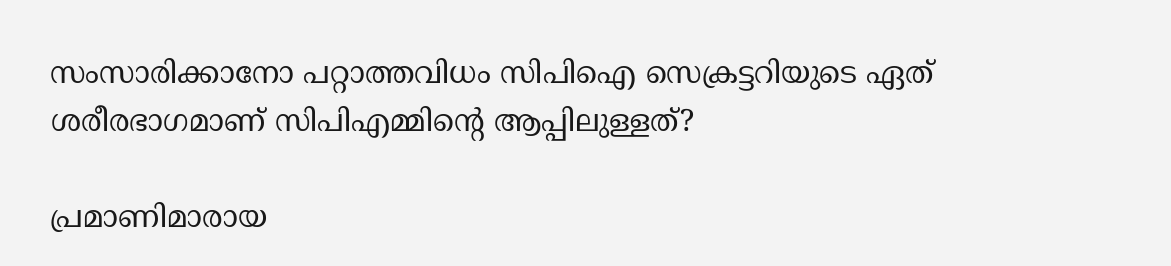സംസാരിക്കാനോ പറ്റാത്തവിധം സിപിഐ സെക്രട്ടറിയുടെ ഏത് ശരീരഭാഗമാണ് സിപിഎമ്മിന്റെ ആപ്പിലുള്ളത്?

പ്രമാണിമാരായ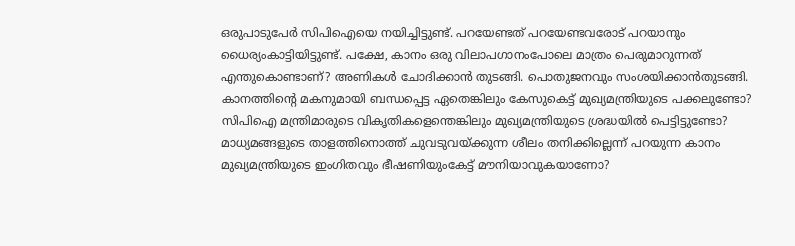ഒരുപാടുപേര്‍ സിപിഐയെ നയിച്ചിട്ടുണ്ട്. പറയേണ്ടത് പറയേണ്ടവരോട് പറയാനും ധൈര്യംകാട്ടിയിട്ടുണ്ട്. പക്ഷേ, കാനം ഒരു വിലാപഗാനംപോലെ മാത്രം പെരുമാറുന്നത് എന്തുകൊണ്ടാണ്? അണികള്‍ ചോദിക്കാന്‍ തുടങ്ങി. പൊതുജനവും സംശയിക്കാന്‍തുടങ്ങി. കാനത്തിന്റെ മകനുമായി ബന്ധപ്പെട്ട ഏതെങ്കിലും കേസുകെട്ട് മുഖ്യമന്ത്രിയുടെ പക്കലുണ്ടോ? സിപിഐ മന്ത്രിമാരുടെ വികൃതികളെന്തെങ്കിലും മുഖ്യമന്ത്രിയുടെ ശ്രദ്ധയില്‍ പെട്ടിട്ടുണ്ടോ? മാധ്യമങ്ങളുടെ താളത്തിനൊത്ത് ചുവടുവയ്‌ക്കുന്ന ശീലം തനിക്കില്ലെന്ന് പറയുന്ന കാനം മുഖ്യമന്ത്രിയുടെ ഇംഗിതവും ഭീഷണിയുംകേട്ട് മൗനിയാവുകയാണോ?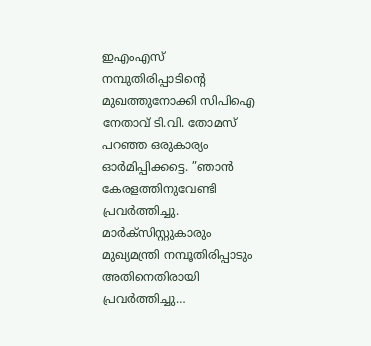ഇഎംഎസ് നമ്പുതിരിപ്പാടിന്റെ മുഖത്തുനോക്കി സിപിഐ നേതാവ് ടി.വി. തോമസ് പറഞ്ഞ ഒരുകാര്യം ഓര്‍മിപ്പിക്കട്ടെ. ”ഞാന്‍ കേരളത്തിനുവേണ്ടി പ്രവര്‍ത്തിച്ചു. മാര്‍ക്‌സിസ്റ്റുകാരും മുഖ്യമന്ത്രി നമ്പൂതിരിപ്പാടും അതിനെതിരായി പ്രവര്‍ത്തിച്ചു…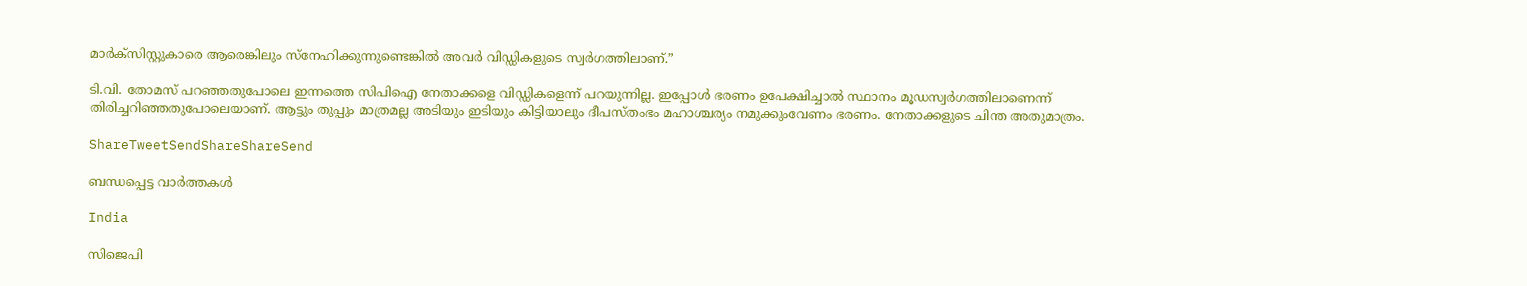മാര്‍ക്‌സിസ്റ്റുകാരെ ആരെങ്കിലും സ്‌നേഹിക്കുന്നുണ്ടെങ്കില്‍ അവര്‍ വിഡ്ഡികളുടെ സ്വര്‍ഗത്തിലാണ്.”

ടി.വി. തോമസ് പറഞ്ഞതുപോലെ ഇന്നത്തെ സിപിഐ നേതാക്കളെ വിഡ്ഡികളെന്ന് പറയുന്നില്ല. ഇപ്പോള്‍ ഭരണം ഉപേക്ഷിച്ചാല്‍ സ്ഥാനം മൂഡസ്വര്‍ഗത്തിലാണെന്ന് തിരിച്ചറിഞ്ഞതുപോലെയാണ്. ആട്ടും തുപ്പും മാത്രമല്ല അടിയും ഇടിയും കിട്ടിയാലും ദീപസ്തംഭം മഹാശ്ചര്യം നമുക്കുംവേണം ഭരണം. നേതാക്കളുടെ ചിന്ത അതുമാത്രം.

ShareTweetSendShareShareSend

ബന്ധപ്പെട്ട വാര്‍ത്തകള്‍

India

സിജെപി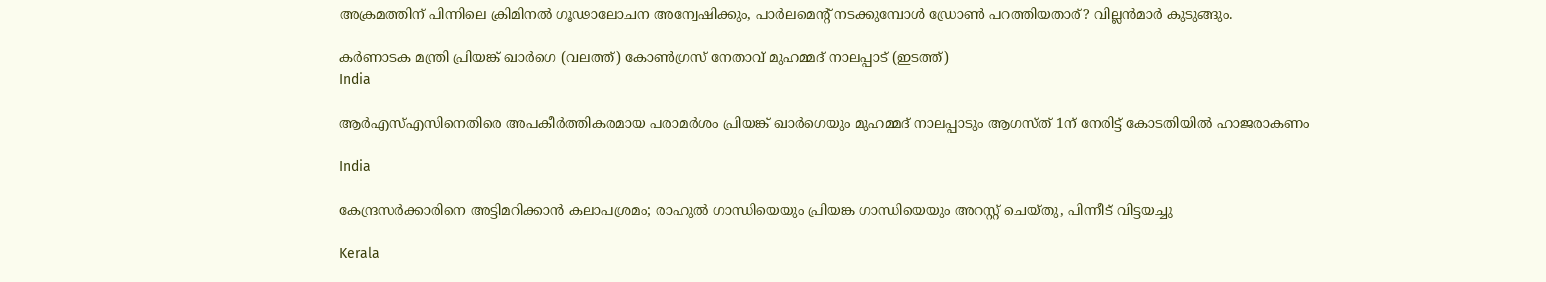അക്രമത്തിന് പിന്നിലെ ക്രിമിനൽ ഗൂഢാലോചന അന്വേഷിക്കും, പാര്‍ലമെന്‍റ് നടക്കുമ്പോള്‍ ഡ്രോണ്‍ പറത്തിയതാര്? വില്ലന്‍മാര്‍ കുടുങ്ങും.

കർണാടക മന്ത്രി പ്രിയങ്ക് ഖാർഗെ (വലത്ത്) കോൺഗ്രസ് നേതാവ് മുഹമ്മദ് നാലപ്പാട് (ഇടത്ത്)
India

ആര്‍എസ്എസിനെതിരെ അപകീര്‍ത്തികരമായ പരാമര്‍ശം പ്രിയങ്ക് ഖാര്‍ഗെയും മുഹമ്മദ് നാലപ്പാടും ആഗസ്ത് 1ന് നേരിട്ട് കോടതിയില്‍ ഹാജരാകണം

India

കേന്ദ്രസര്‍ക്കാരിനെ അട്ടിമറിക്കാന്‍ കലാപശ്രമം; രാഹുല്‍ ഗാന്ധിയെയും പ്രിയങ്ക ഗാന്ധിയെയും അറസ്റ്റ് ചെയ്തു, പിന്നീട് വിട്ടയച്ചു

Kerala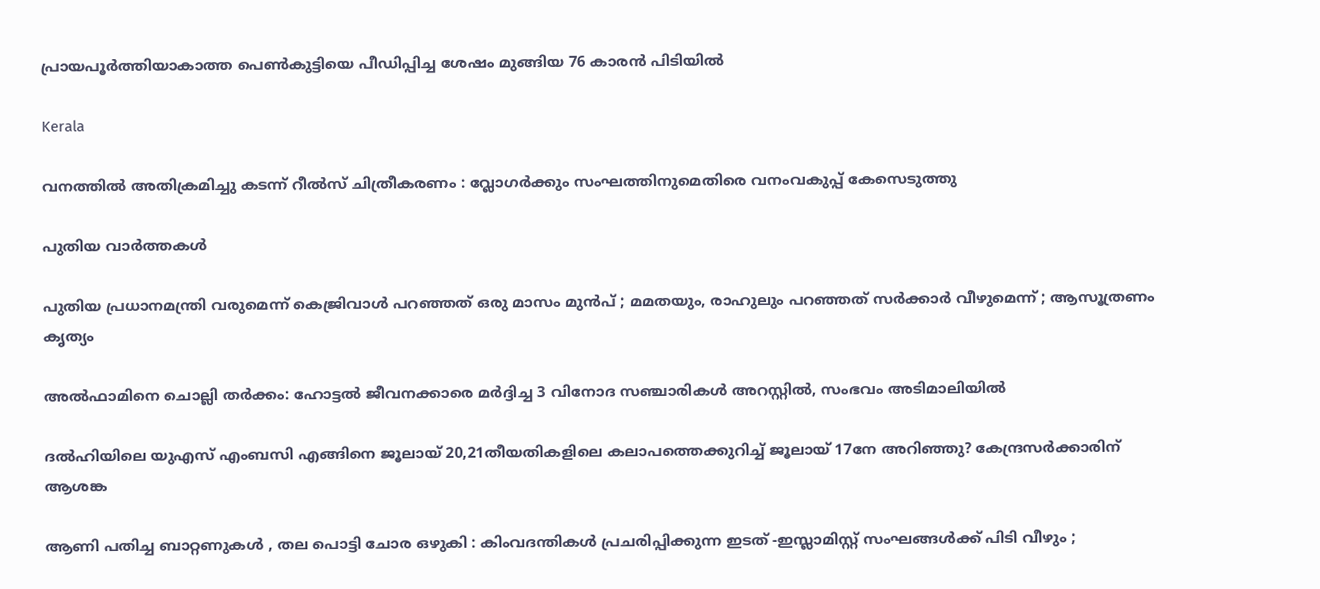പ്രായപൂര്‍ത്തിയാകാത്ത പെണ്‍കുട്ടിയെ പീഡിപ്പിച്ച ശേഷം മുങ്ങിയ 76 കാരന്‍ പിടിയില്‍

Kerala

വനത്തില്‍ അതിക്രമിച്ചു കടന്ന് റീല്‍സ് ചിത്രീകരണം : വ്ലോഗര്‍ക്കും സംഘത്തിനുമെതിരെ വനംവകുപ്പ് കേസെടുത്തു

പുതിയ വാര്‍ത്തകള്‍

പുതിയ പ്രധാനമന്ത്രി വരുമെന്ന് കെജ്രിവാൾ പറഞ്ഞത് ഒരു മാസം മുൻപ് ; മമതയും, രാഹുലും പറഞ്ഞത് സർക്കാർ വീഴുമെന്ന് ; ആസൂത്രണം കൃത്യം

അല്‍ഫാമിനെ ചൊല്ലി തര്‍ക്കം: ഹോട്ടല്‍ ജീവനക്കാരെ മര്‍ദ്ദിച്ച 3 വിനോദ സഞ്ചാരികള്‍ അറസ്റ്റില്‍, സംഭവം അടിമാലിയില്‍

ദല്‍ഹിയിലെ യുഎസ് എംബസി എങ്ങിനെ ജൂലായ് 20,21തീയതികളിലെ കലാപത്തെക്കുറിച്ച് ജൂലായ് 17നേ അറിഞ്ഞു? കേന്ദ്രസര്‍ക്കാരിന് ആശങ്ക

ആണി പതിച്ച ബാറ്റണുകൾ , തല പൊട്ടി ചോര ഒഴുകി : കിംവദന്തികൾ പ്രചരിപ്പിക്കുന്ന ഇടത് -ഇസ്ലാമിസ്റ്റ് സംഘങ്ങൾക്ക് പിടി വീഴും ;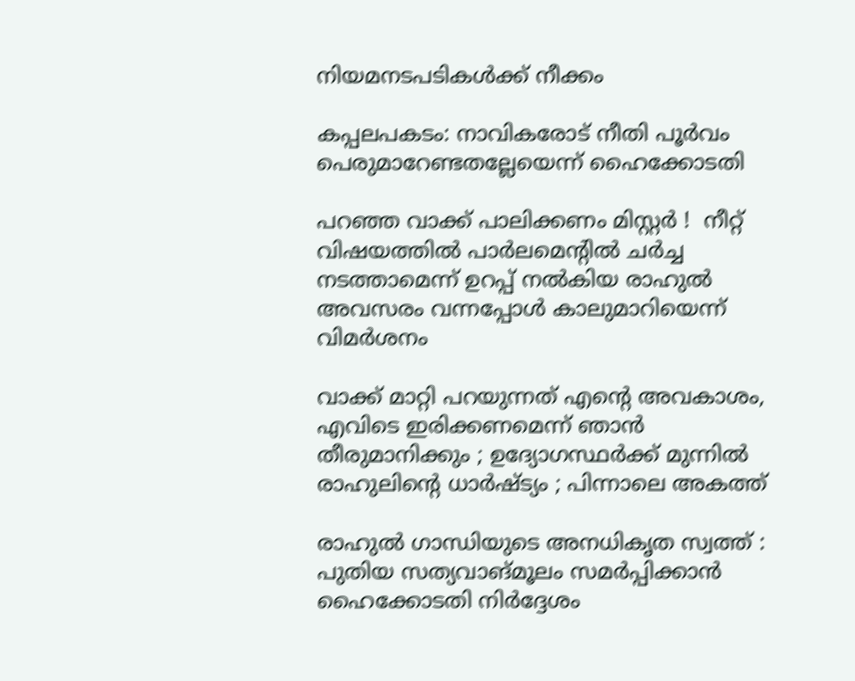നിയമനടപടികൾക്ക് നീക്കം

കപ്പലപകടം: നാവികരോട് നീതി പൂര്‍വം പെരുമാറേണ്ടതല്ലേയെന്ന് ഹൈക്കോടതി

പറഞ്ഞ വാക്ക് പാലിക്കണം മിസ്റ്റർ !  നീറ്റ് വിഷയത്തിൽ പാർലമെന്റിൽ ചർച്ച നടത്താമെന്ന് ഉറപ്പ് നൽകിയ രാഹുൽ അവസരം വന്നപ്പോൾ കാലുമാറിയെന്ന് വിമർശനം

വാക്ക് മാറ്റി പറയുന്നത് എന്റെ അവകാശം, എവിടെ ഇരിക്കണമെന്ന് ഞാൻ തീരുമാനിക്കും ; ഉദ്യോഗസ്ഥർക്ക് മുന്നിൽ രാഹുലിന്റെ ധാർഷ്ട്യം ; പിന്നാലെ അകത്ത്

രാഹുല്‍ ഗാന്ധിയുടെ അനധികൃത സ്വത്ത് : പുതിയ സത്യവാങ്മൂലം സമര്‍പ്പിക്കാന്‍ ഹൈക്കോടതി നിര്‍ദ്ദേശം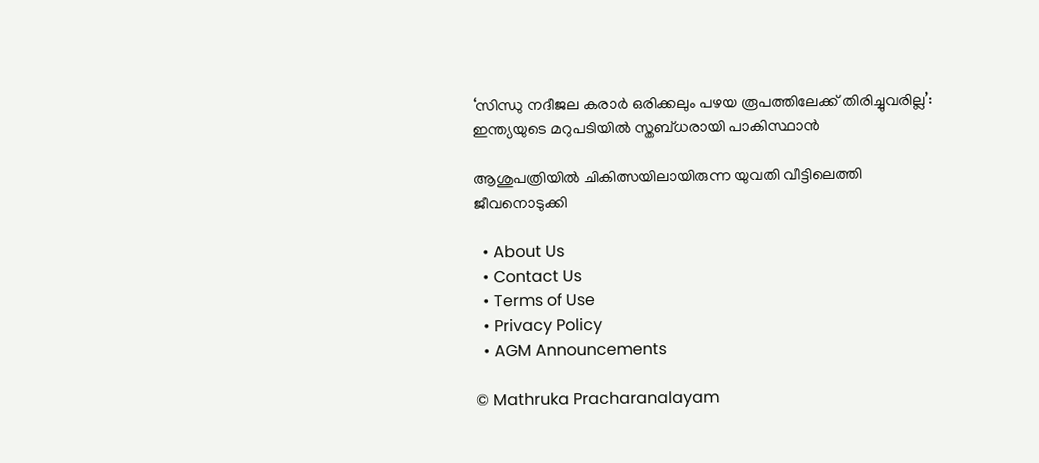‘സിന്ധു നദീജല കരാർ ഒരിക്കലും പഴയ രൂപത്തിലേക്ക് തിരിച്ചുവരില്ല’: ഇന്ത്യയുടെ മറുപടിയിൽ സ്തബ്ധരായി പാകിസ്ഥാൻ

ആശുപത്രിയില്‍ ചികിത്സയിലായിരുന്ന യുവതി വീട്ടിലെത്തി ജീവനൊടുക്കി

  • About Us
  • Contact Us
  • Terms of Use
  • Privacy Policy
  • AGM Announcements

© Mathruka Pracharanalayam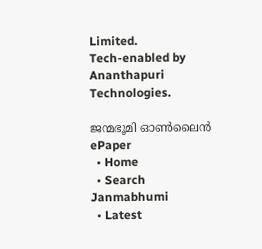Limited.
Tech-enabled by Ananthapuri Technologies.

ജന്മഭൂമി ഓണ്‍ലൈന്‍
ePaper
  • Home
  • Search Janmabhumi
  • Latest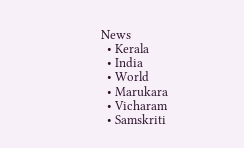News
  • Kerala
  • India
  • World
  • Marukara
  • Vicharam
  • Samskriti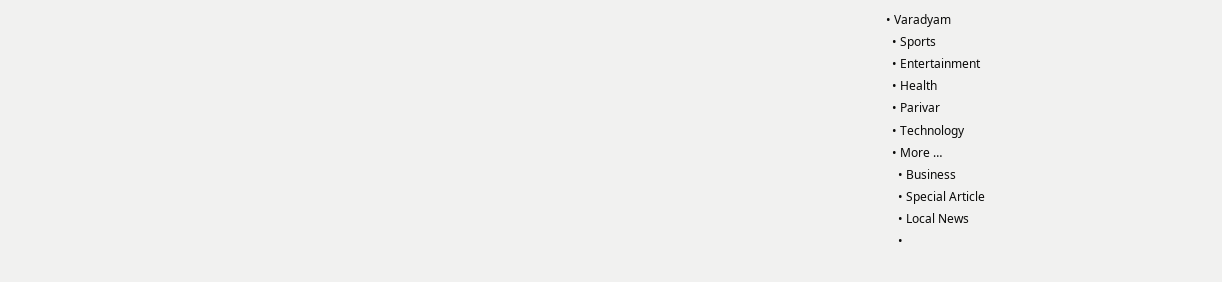• Varadyam
  • Sports
  • Entertainment
  • Health
  • Parivar
  • Technology
  • More …
    • Business
    • Special Article
    • Local News
    •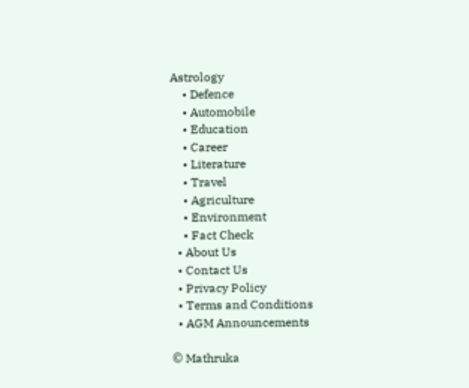Astrology
    • Defence
    • Automobile
    • Education
    • Career
    • Literature
    • Travel
    • Agriculture
    • Environment
    • Fact Check
  • About Us
  • Contact Us
  • Privacy Policy
  • Terms and Conditions
  • AGM Announcements

© Mathruka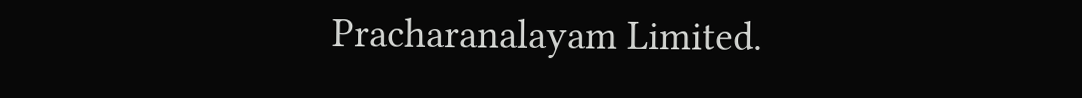Pracharanalayam Limited.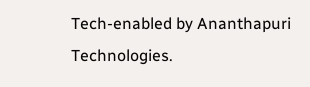Tech-enabled by Ananthapuri Technologies.